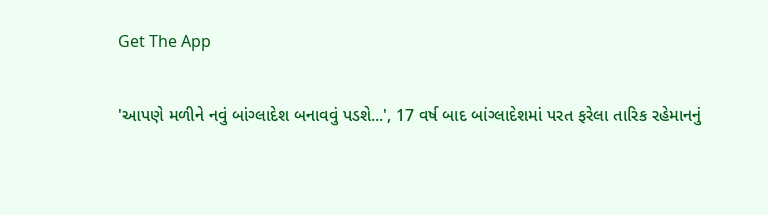Get The App

'આપણે મળીને નવું બાંગ્લાદેશ બનાવવું પડશે...', 17 વર્ષ બાદ બાંગ્લાદેશમાં પરત ફરેલા તારિક રહેમાનનું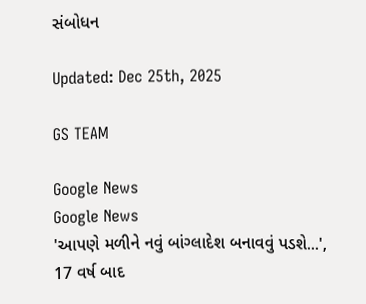સંબોધન

Updated: Dec 25th, 2025

GS TEAM

Google News
Google News
'આપણે મળીને નવું બાંગ્લાદેશ બનાવવું પડશે...', 17 વર્ષ બાદ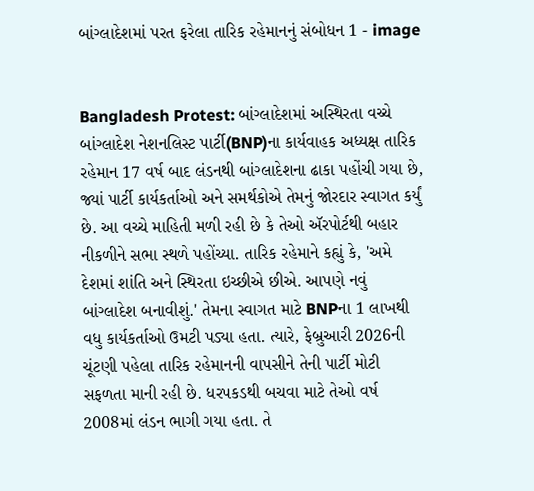બાંગ્લાદેશમાં પરત ફરેલા તારિક રહેમાનનું સંબોધન 1 - image


Bangladesh Protest: બાંગ્લાદેશમાં અસ્થિરતા વચ્ચે બાંગ્લાદેશ નેશનલિસ્ટ પાર્ટી(BNP)ના કાર્યવાહક અધ્યક્ષ તારિક રહેમાન 17 વર્ષ બાદ લંડનથી બાંગ્લાદેશના ઢાકા પહોંચી ગયા છે, જ્યાં પાર્ટી કાર્યકર્તાઓ અને સમર્થકોએ તેમનું જોરદાર સ્વાગત કર્યું છે. આ વચ્ચે માહિતી મળી રહી છે કે તેઓ ઍરપોર્ટથી બહાર નીકળીને સભા સ્થળે પહોંચ્યા. તારિક રહેમાને કહ્યું કે, 'અમે દેશમાં શાંતિ અને સ્થિરતા ઇચ્છીએ છીએ. આપણે નવું બાંગ્લાદેશ બનાવીશું.' તેમના સ્વાગત માટે BNPના 1 લાખથી વધુ કાર્યકર્તાઓ ઉમટી પડ્યા હતા. ત્યારે, ફેબ્રુઆરી 2026ની ચૂંટણી પહેલા તારિક રહેમાનની વાપસીને તેની પાર્ટી મોટી સફળતા માની રહી છે. ધરપકડથી બચવા માટે તેઓ વર્ષ 2008માં લંડન ભાગી ગયા હતા. તે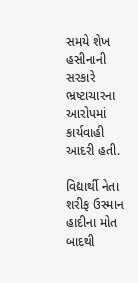સમયે શેખ હસીનાની સરકારે ભ્રષ્ટાચારના આરોપમાં કાર્યવાહી આદરી હતી.

વિદ્યાર્થી નેતા શરીફ ઉસ્માન હાદીના મોત બાદથી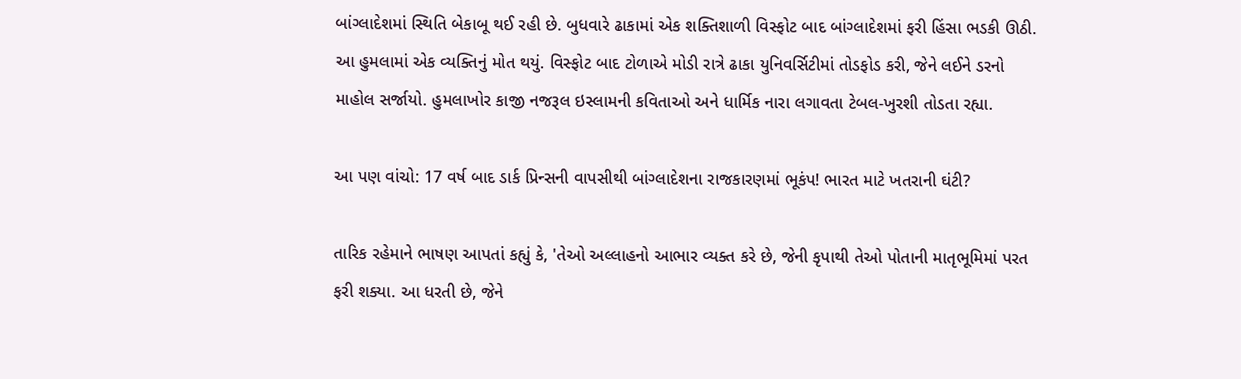બાંગ્લાદેશમાં સ્થિતિ બેકાબૂ થઈ રહી છે. બુધવારે ઢાકામાં એક શક્તિશાળી વિસ્ફોટ બાદ બાંગ્લાદેશમાં ફરી હિંસા ભડકી ઊઠી. આ હુમલામાં એક વ્યક્તિનું મોત થયું. વિસ્ફોટ બાદ ટોળાએ મોડી રાત્રે ઢાકા યુનિવર્સિટીમાં તોડફોડ કરી, જેને લઈને ડરનો માહોલ સર્જાયો. હુમલાખોર કાજી નજરૂલ ઇસ્લામની કવિતાઓ અને ધાર્મિક નારા લગાવતા ટેબલ-ખુરશી તોડતા રહ્યા.

આ પણ વાંચો: 17 વર્ષ બાદ ડાર્ક પ્રિન્સની વાપસીથી બાંગ્લાદેશના રાજકારણમાં ભૂકંપ! ભારત માટે ખતરાની ઘંટી?

તારિક રહેમાને ભાષણ આપતાં કહ્યું કે, 'તેઓ અલ્લાહનો આભાર વ્યક્ત કરે છે, જેની કૃપાથી તેઓ પોતાની માતૃભૂમિમાં પરત ફરી શક્યા. આ ધરતી છે, જેને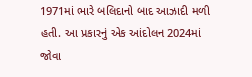1971માં ભારે બલિદાનો બાદ આઝાદી મળી હતી. આ પ્રકારનું એક આંદોલન 2024માં જોવા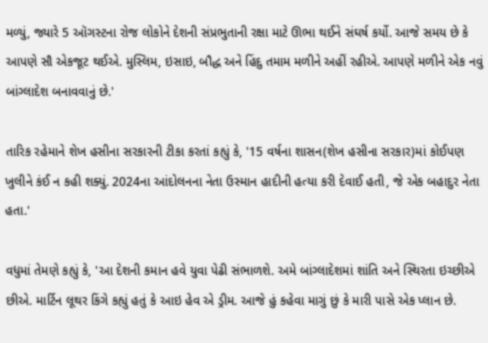મળ્યું, જ્યારે 5 ઑગસ્ટના રોજ લોકોને દેશની સંપ્રભુતાની રક્ષા માટે ઊભા થઈને સંઘર્ષ કર્યો. આજે સમય છે કે આપણે સૌ એકજૂટ થઈએ. મુસ્લિમ, ઇસાઇ, બૌદ્ધ અને હિંદુ તમામ મળીને અહીં રહીએ. આપણે મળીને એક નવું બાંગ્લાદેશ બનાવવાનું છે.'

તારિક રહેમાને શેખ હસીના સરકારની ટીકા કરતાં કહ્યું કે, '15 વર્ષના શાસન(શેખ હસીના સરકાર)માં કોઈપણ ખુલીને કંઈ ન કહી શક્યું. 2024ના આંદોલનના નેતા ઉસ્માન હાદીની હત્યા કરી દેવાઈ હતી, જે એક બહાદુર નેતા હતા.'

વધુમાં તેમણે કહ્યું કે, 'આ દેશની કમાન હવે યુવા પેઢી સંભાળશે. અમે બાંગ્લાદેશમાં શાંતિ અને સ્થિરતા ઇચ્છીએ છીએ. માર્ટિન લૂથર કિંગે કહ્યું હતું કે આઇ હેવ એ ડ્રીમ. આજે હું કહેવા માગું છું કે મારી પાસે એક પ્લાન છે.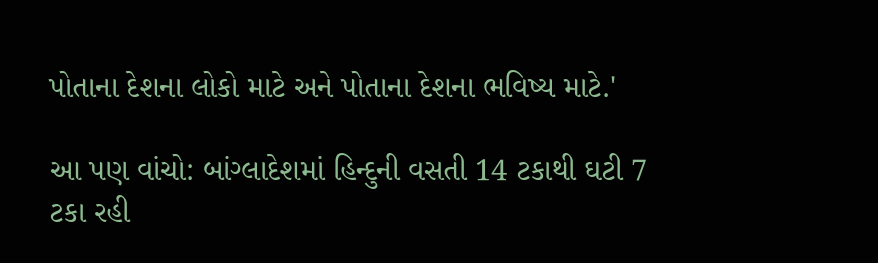પોતાના દેશના લોકો માટે અને પોતાના દેશના ભવિષ્ય માટે.'

આ પણ વાંચો: બાંગ્લાદેશમાં હિન્દુની વસતી 14 ટકાથી ઘટી 7 ટકા રહી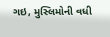ગઇ, મુસ્લિમોની વધી